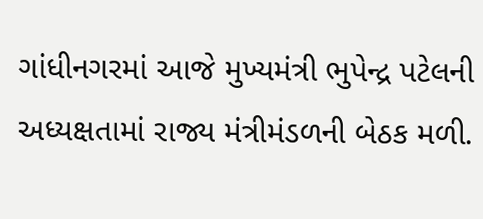ગાંધીનગરમાં આજે મુખ્યમંત્રી ભુપેન્દ્ર પટેલની અધ્યક્ષતામાં રાજ્ય મંત્રીમંડળની બેઠક મળી.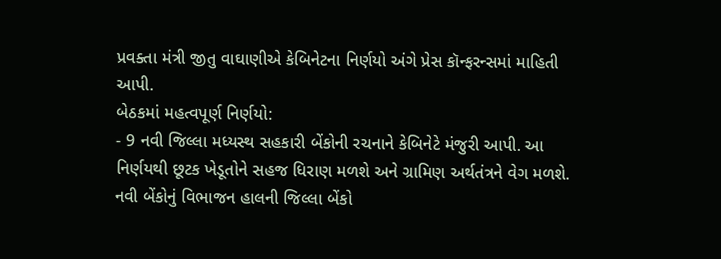પ્રવક્તા મંત્રી જીતુ વાઘાણીએ કેબિનેટના નિર્ણયો અંગે પ્રેસ કૉન્ફરન્સમાં માહિતી આપી.
બેઠકમાં મહત્વપૂર્ણ નિર્ણયો:
- 9 નવી જિલ્લા મધ્યસ્થ સહકારી બેંકોની રચનાને કેબિનેટે મંજુરી આપી. આ નિર્ણયથી છૂટક ખેડૂતોને સહજ ધિરાણ મળશે અને ગ્રામિણ અર્થતંત્રને વેગ મળશે. નવી બેંકોનું વિભાજન હાલની જિલ્લા બેંકો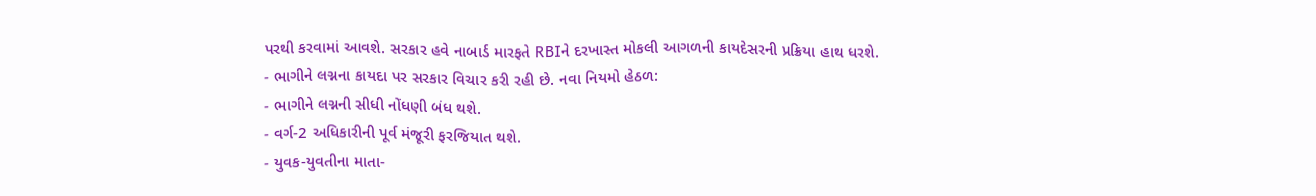પરથી કરવામાં આવશે. સરકાર હવે નાબાર્ડ મારફતે RBIને દરખાસ્ત મોકલી આગળની કાયદેસરની પ્રક્રિયા હાથ ધરશે.
- ભાગીને લગ્નના કાયદા પર સરકાર વિચાર કરી રહી છે. નવા નિયમો હેઠળ:
- ભાગીને લગ્નની સીધી નોંધણી બંધ થશે.
- વર્ગ-2 અધિકારીની પૂર્વ મંજૂરી ફરજિયાત થશે.
- યુવક-યુવતીના માતા-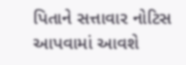પિતાને સત્તાવાર નોટિસ આપવામાં આવશે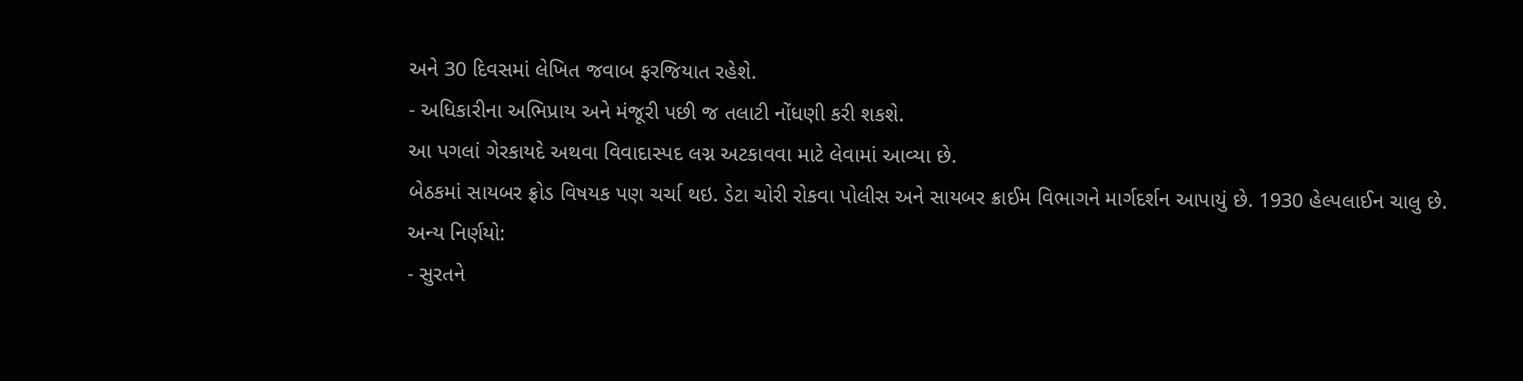અને 30 દિવસમાં લેખિત જવાબ ફરજિયાત રહેશે.
- અધિકારીના અભિપ્રાય અને મંજૂરી પછી જ તલાટી નોંધણી કરી શકશે.
આ પગલાં ગેરકાયદે અથવા વિવાદાસ્પદ લગ્ન અટકાવવા માટે લેવામાં આવ્યા છે.
બેઠકમાં સાયબર ફ્રોડ વિષયક પણ ચર્ચા થઇ. ડેટા ચોરી રોકવા પોલીસ અને સાયબર ક્રાઈમ વિભાગને માર્ગદર્શન આપાયું છે. 1930 હેલ્પલાઈન ચાલુ છે.
અન્ય નિર્ણયો:
- સુરતને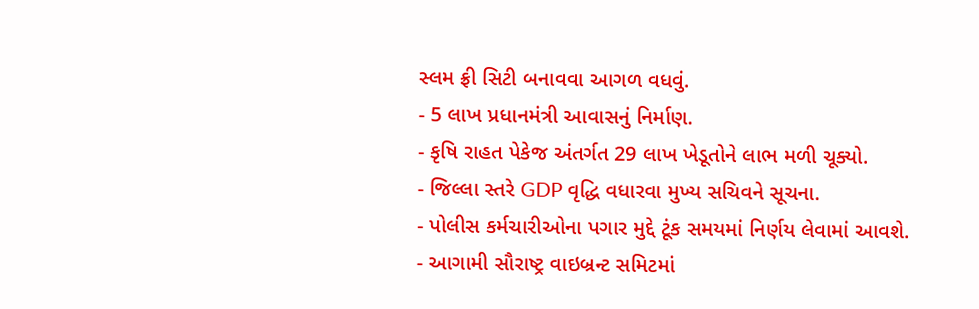સ્લમ ફ્રી સિટી બનાવવા આગળ વધવું.
- 5 લાખ પ્રધાનમંત્રી આવાસનું નિર્માણ.
- કૃષિ રાહત પેકેજ અંતર્ગત 29 લાખ ખેડૂતોને લાભ મળી ચૂક્યો.
- જિલ્લા સ્તરે GDP વૃદ્ધિ વધારવા મુખ્ય સચિવને સૂચના.
- પોલીસ કર્મચારીઓના પગાર મુદ્દે ટૂંક સમયમાં નિર્ણય લેવામાં આવશે.
- આગામી સૌરાષ્ટ્ર વાઇબ્રન્ટ સમિટમાં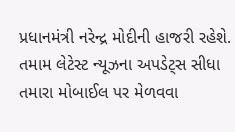પ્રધાનમંત્રી નરેન્દ્ર મોદીની હાજરી રહેશે.
તમામ લેટેસ્ટ ન્યૂઝના અપડેટ્સ સીધા તમારા મોબાઈલ પર મેળવવા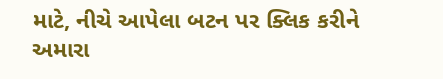માટે, નીચે આપેલા બટન પર ક્લિક કરીને અમારા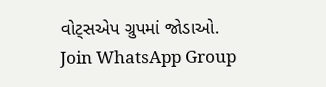વોટ્સએપ ગ્રુપમાં જોડાઓ.
Join WhatsApp Group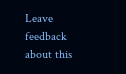Leave feedback about this